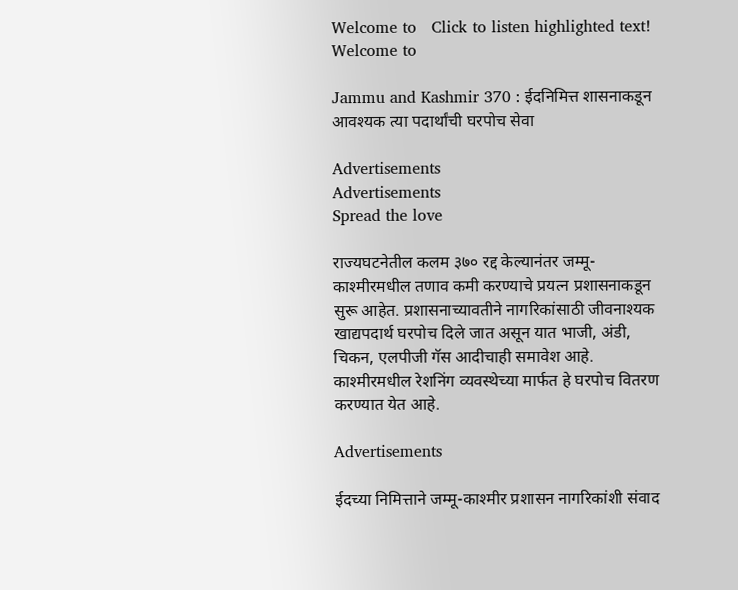Welcome to   Click to listen highlighted text! Welcome to

Jammu and Kashmir 370 : ईदनिमित्त शासनाकडून आवश्यक त्या पदार्थांची घरपोच सेवा

Advertisements
Advertisements
Spread the love

राज्यघटनेतील कलम ३७० रद्द केल्यानंतर जम्मू-काश्मीरमधील तणाव कमी करण्याचे प्रयत्न प्रशासनाकडून सुरू आहेत. प्रशासनाच्यावतीने नागरिकांसाठी जीवनाश्यक खाद्यपदार्थ घरपोच दिले जात असून यात भाजी, अंडी, चिकन, एलपीजी गॅस आदीचाही समावेश आहे. काश्मीरमधील रेशनिंग व्यवस्थेच्या मार्फत हे घरपोच वितरण करण्यात येत आहे.

Advertisements

ईदच्या निमित्ताने जम्मू-काश्मीर प्रशासन नागरिकांशी संवाद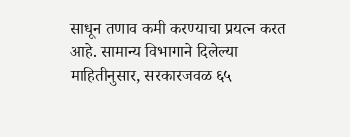साधून तणाव कमी करण्याचा प्रयत्न करत आहे. सामान्य विभागाने दिलेल्या माहितीनुसार, सरकारजवळ ६५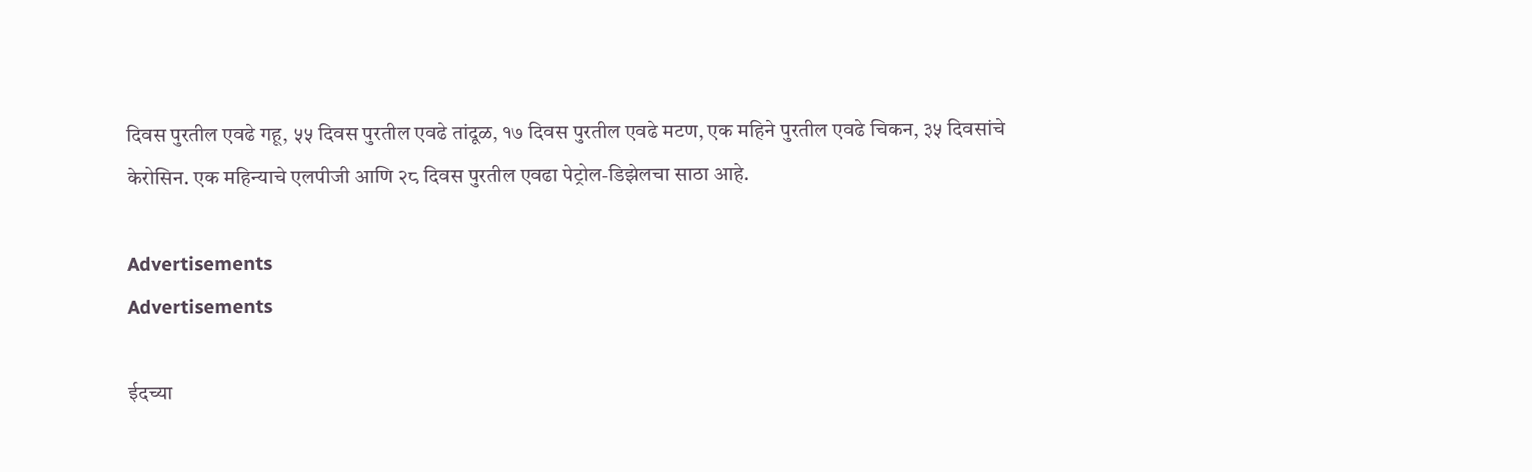दिवस पुरतील एवढे गहू, ५५ दिवस पुरतील एवढे तांदूळ, १७ दिवस पुरतील एवढे मटण, एक महिने पुरतील एवढे चिकन, ३५ दिवसांचे केरोसिन. एक महिन्याचे एलपीजी आणि २८ दिवस पुरतील एवढा पेट्रोल-डिझेलचा साठा आहे.

Advertisements
Advertisements

ईदच्या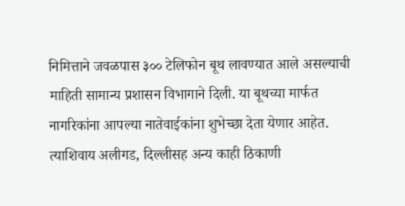निमित्ताने जवळपास ३०० टेलिफोन बूथ लावण्यात आले असल्याची माहिती सामान्य प्रशासन विभागाने दिली. या बूथच्या मार्फत नागरिकांना आपल्या नातेवाईकांना शुभेच्छा देता येणार आहेत. त्याशिवाय अलीगड, दिल्लीसह अन्य काही ठिकाणी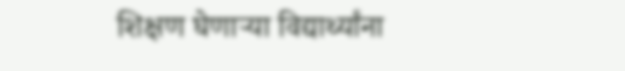शिक्षण घेणाऱ्या विद्यार्थ्यांना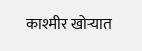काश्मीर खोऱ्यात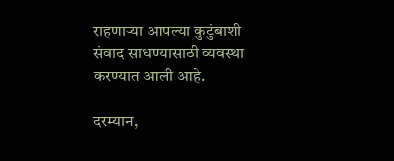राहणाऱ्या आपल्या कुटुंबाशी संवाद साधण्यासाठी व्यवस्था करण्यात आली आहे.

दरम्यान,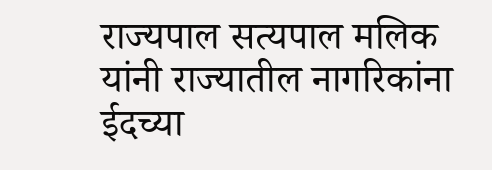राज्यपाल सत्यपाल मलिक यांनी राज्यातील नागरिकांना ईदच्या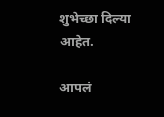शुभेच्छा दिल्या आहेत.

आपलं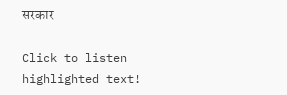सरकार

Click to listen highlighted text!